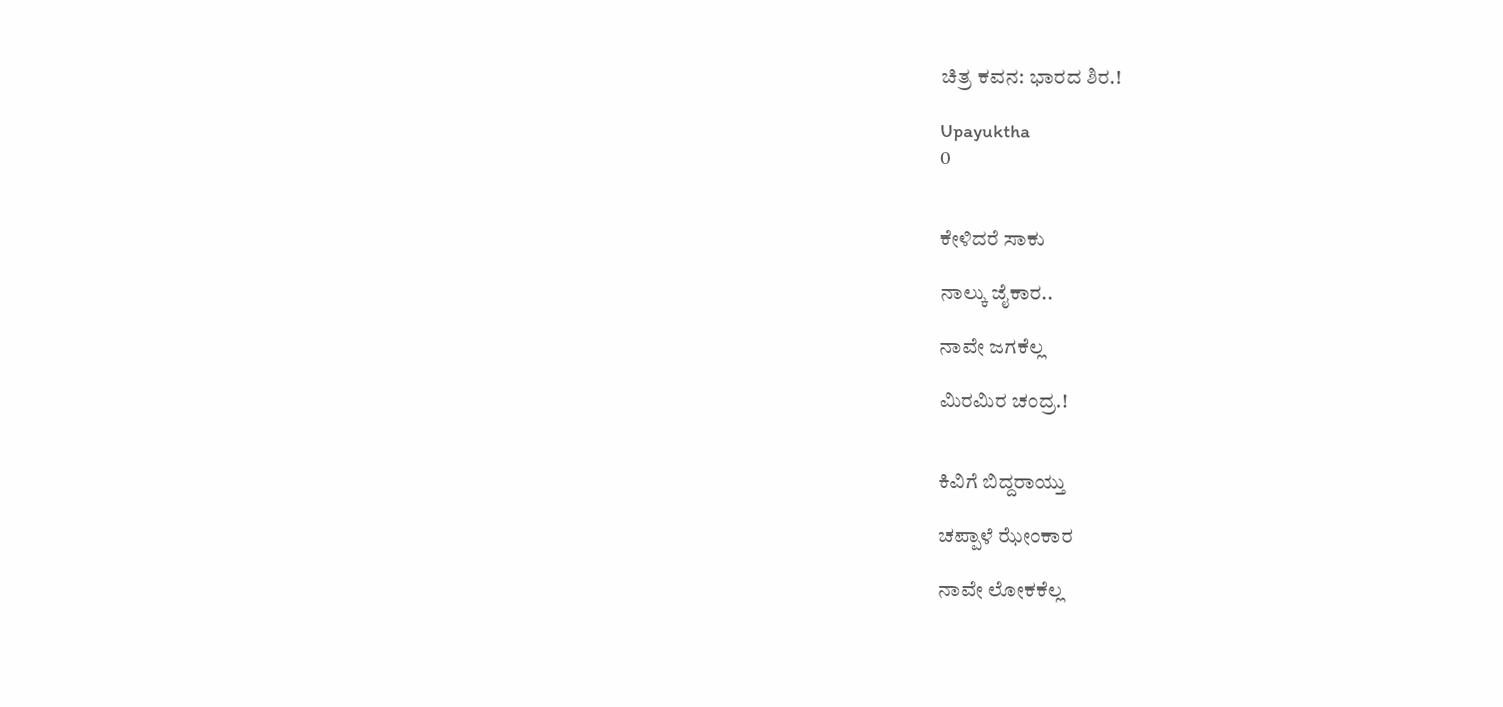ಚಿತ್ರ ಕವನ: ಭಾರದ ಶಿರ.!

Upayuktha
0


ಕೇಳಿದರೆ ಸಾಕು

ನಾಲ್ಕು ಜೈಕಾರ..

ನಾವೇ ಜಗಕೆಲ್ಲ

ಮಿರಮಿರ ಚಂದ್ರ.!


ಕಿವಿಗೆ ಬಿದ್ದರಾಯ್ತು

ಚಪ್ಪಾಳೆ ಝೇಂಕಾರ

ನಾವೇ ಲೋಕಕೆಲ್ಲ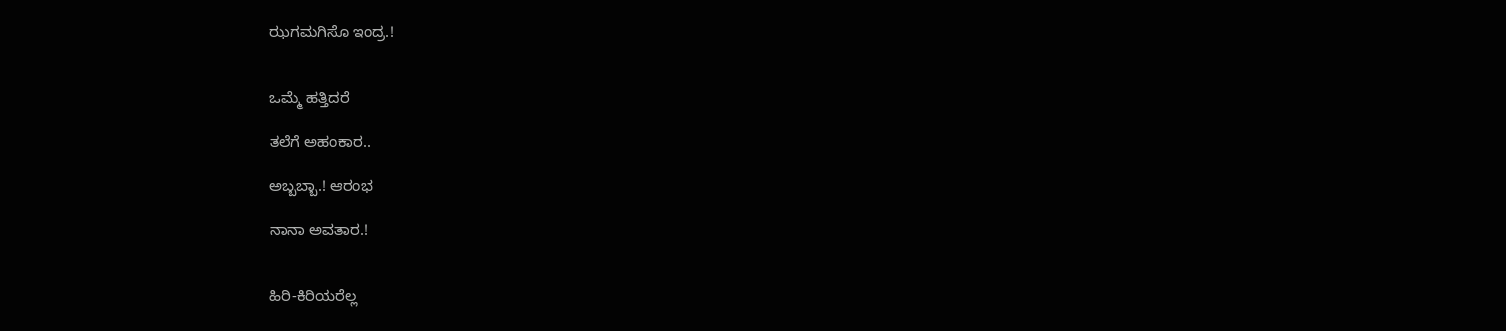ಝಗಮಗಿಸೊ ಇಂದ್ರ.!


ಒಮ್ಮೆ ಹತ್ತಿದರೆ

ತಲೆಗೆ ಅಹಂಕಾರ..

ಅಬ್ಬಬ್ಬಾ.! ಆರಂಭ

ನಾನಾ ಅವತಾರ.!


ಹಿರಿ-ಕಿರಿಯರೆಲ್ಲ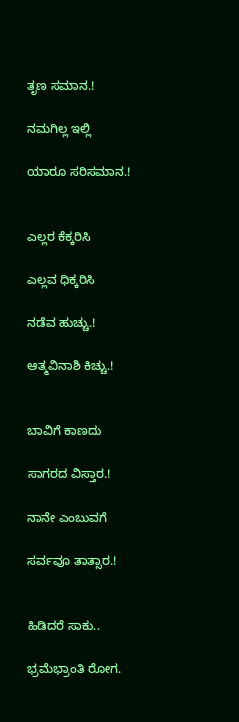ತೃಣ ಸಮಾನ.!

ನಮಗಿಲ್ಲ ಇಲ್ಲಿ

ಯಾರೂ ಸರಿಸಮಾನ.!


ಎಲ್ಲರ ಕೆಕ್ಕರಿಸಿ

ಎಲ್ಲವ ಧಿಕ್ಕರಿಸಿ

ನಡೆವ ಹುಚ್ಚು.!

ಆತ್ಮವಿನಾಶಿ ಕಿಚ್ಚು.!


ಬಾವಿಗೆ ಕಾಣದು

ಸಾಗರದ ವಿಸ್ತಾರ.!

ನಾನೇ ಎಂಬುವಗೆ

ಸರ್ವವೂ ತಾತ್ಸಾರ.!


ಹಿಡಿದರೆ ಸಾಕು..

ಭ್ರಮೆಭ್ರಾಂತಿ ರೋಗ.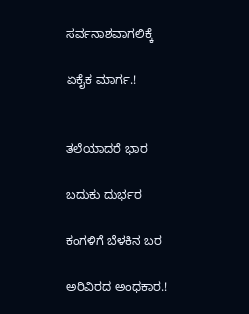ಸರ್ವನಾಶವಾಗಲಿಕ್ಕೆ

ಏಕೈಕ ಮಾರ್ಗ.!


ತಲೆಯಾದರೆ ಭಾರ

ಬದುಕು ದುರ್ಭರ

ಕಂಗಳಿಗೆ ಬೆಳಕಿನ ಬರ

ಅರಿವಿರದ ಅಂಧಕಾರ.!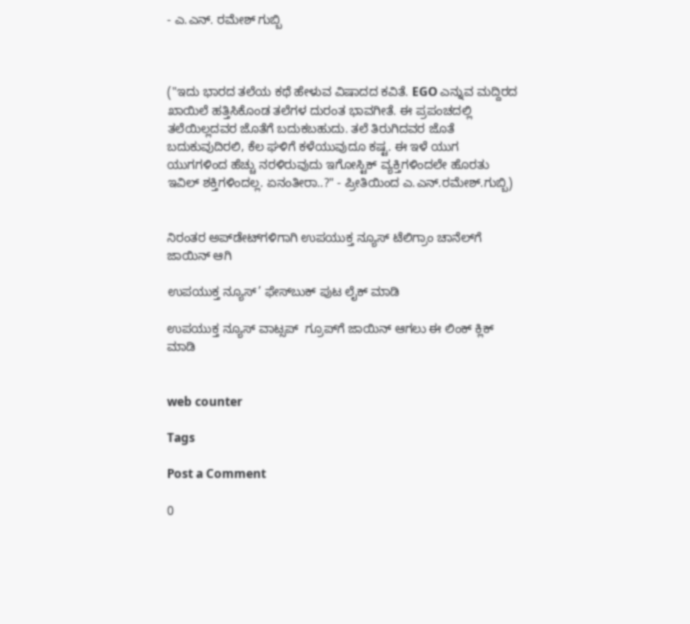- ಎ.ಎನ್. ರಮೇಶ್ ಗುಬ್ಬಿ



("ಇದು ಭಾರದ ತಲೆಯ ಕಥೆ ಹೇಳುವ ವಿಷಾದದ ಕವಿತೆ. EGO ಎನ್ನುವ ಮದ್ದಿರದ ಖಾಯಿಲೆ ಹತ್ತಿಸಿಕೊಂಡ ತಲೆಗಳ ದುರಂತ ಭಾವಗೀತೆ. ಈ ಪ್ರಪಂಚದಲ್ಲಿ ತಲೆಯಿಲ್ಲದವರ ಜೊತೆಗೆ ಬದುಕಬಹುದು. ತಲೆ ತಿರುಗಿದವರ ಜೊತೆ ಬದುಕುವುದಿರಲಿ, ಕೆಲ ಘಳಿಗೆ ಕಳೆಯುವುದೂ ಕಷ್ಟ. ಈ ಇಳೆ ಯುಗ ಯುಗಗಳಿಂದ ಹೆಚ್ಚು ನರಳಿರುವುದು ಇಗೋಸ್ಟಿಕ್ ವ್ಯಕ್ತಿಗಳಿಂದಲೇ ಹೊರತು ಇವಿಲ್ ಶಕ್ತಿಗಳಿಂದಲ್ಲ. ಏನಂತೀರಾ..?" - ಪ್ರೀತಿಯಿಂದ ಎ.ಎನ್.ರಮೇಶ್.ಗುಬ್ಬಿ)


ನಿರಂತರ ಅಪ್‌ಡೇಟ್‌ಗಳಿಗಾಗಿ ಉಪಯುಕ್ತ ನ್ಯೂಸ್‌ ಟೆಲಿಗ್ರಾಂ ಚಾನೆಲ್‌ಗೆ ಜಾಯಿನ್‌ ಆಗಿ

ಉಪಯುಕ್ತ ನ್ಯೂಸ್‌’ ಫೇಸ್‌ಬುಕ್ ಪುಟ ಲೈಕ್ ಮಾಡಿ

ಉಪಯುಕ್ತ ನ್ಯೂಸ್‌ ವಾಟ್ಸಪ್‌  ಗ್ರೂಪ್‌ಗೆ ಜಾಯಿನ್ ಆಗಲು ಈ ಲಿಂಕ್ ಕ್ಲಿಕ್ ಮಾಡಿ


web counter

Tags

Post a Comment

0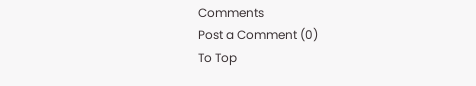Comments
Post a Comment (0)
To Top